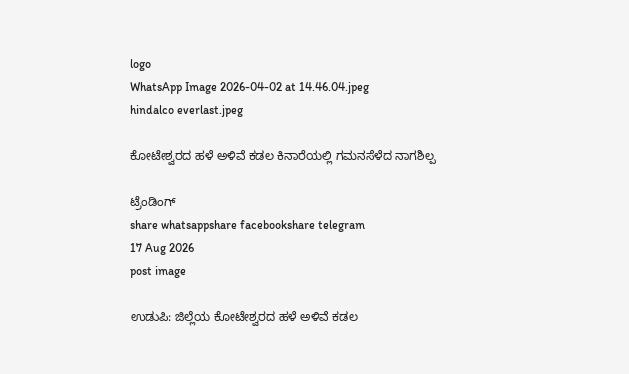logo
WhatsApp Image 2026-04-02 at 14.46.04.jpeg
hindalco everlast.jpeg

ಕೋಟೇಶ್ವರದ ಹಳೆ ಅಳಿವೆ ಕಡಲ ಕಿನಾರೆಯಲ್ಲಿ ಗಮನಸೆಳೆದ ನಾಗಶಿಲ್ಪ

ಟ್ರೆಂಡಿಂಗ್
share whatsappshare facebookshare telegram
17 Aug 2026
post image

ಉಡುಪಿ: ಜಿಲ್ಲೆಯ ಕೋಟೇಶ್ವರದ ಹಳೆ ಅಳಿವೆ ಕಡಲ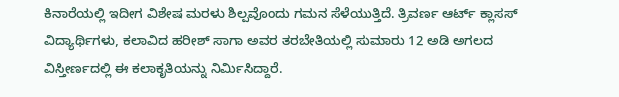ಕಿನಾರೆಯಲ್ಲಿ ಇದೀಗ ವಿಶೇಷ ಮರಳು ಶಿಲ್ಪವೊಂದು ಗಮನ ಸೆಳೆಯುತ್ತಿದೆ. ತ್ರಿವರ್ಣ ಆರ್ಟ್ ಕ್ಲಾಸಸ್ ವಿದ್ಯಾರ್ಥಿಗಳು, ಕಲಾವಿದ ಹರೀಶ್ ಸಾಗಾ ಅವರ ತರಬೇತಿಯಲ್ಲಿ ಸುಮಾರು 12 ಅಡಿ ಅಗಲದ ವಿಸ್ತೀರ್ಣದಲ್ಲಿ ಈ ಕಲಾಕೃತಿಯನ್ನು ನಿರ್ಮಿಸಿದ್ದಾರೆ.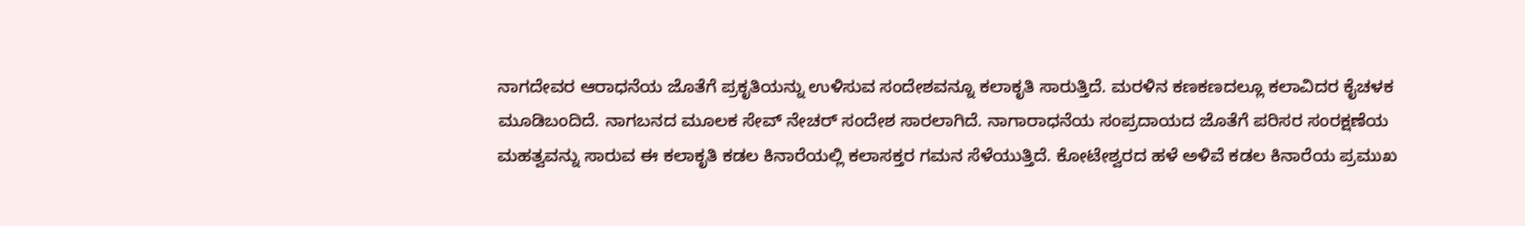ನಾಗದೇವರ ಆರಾಧನೆಯ ಜೊತೆಗೆ ಪ್ರಕೃತಿಯನ್ನು ಉಳಿಸುವ ಸಂದೇಶವನ್ನೂ ಕಲಾಕೃತಿ ಸಾರುತ್ತಿದೆ. ಮರಳಿನ ಕಣಕಣದಲ್ಲೂ ಕಲಾವಿದರ ಕೈಚಳಕ ಮೂಡಿಬಂದಿದೆ. ನಾಗಬನದ ಮೂಲಕ ಸೇವ್ ನೇಚರ್ ಸಂದೇಶ ಸಾರಲಾಗಿದೆ. ನಾಗಾರಾಧನೆಯ ಸಂಪ್ರದಾಯದ ಜೊತೆಗೆ ಪರಿಸರ ಸಂರಕ್ಷಣೆಯ ಮಹತ್ವವನ್ನು ಸಾರುವ ಈ ಕಲಾಕೃತಿ ಕಡಲ ಕಿನಾರೆಯಲ್ಲಿ ಕಲಾಸಕ್ತರ ಗಮನ ಸೆಳೆಯುತ್ತಿದೆ. ಕೋಟೇಶ್ವರದ ಹಳೆ ಅಳಿವೆ ಕಡಲ ಕಿನಾರೆಯ ಪ್ರಮುಖ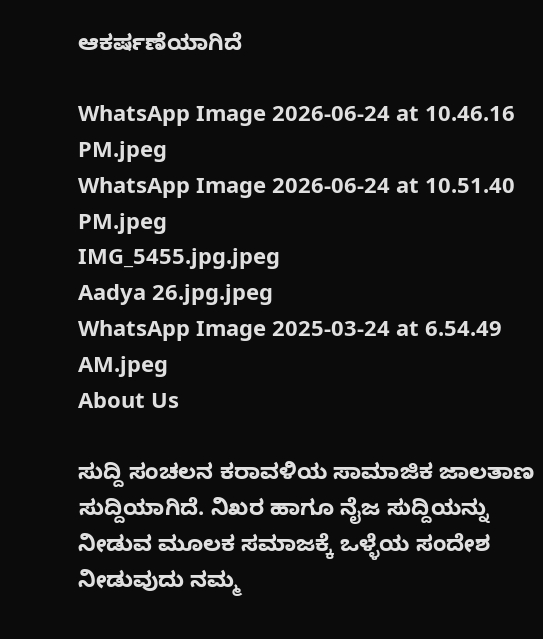ಆಕರ್ಷಣೆಯಾಗಿದೆ

WhatsApp Image 2026-06-24 at 10.46.16 PM.jpeg
WhatsApp Image 2026-06-24 at 10.51.40 PM.jpeg
IMG_5455.jpg.jpeg
Aadya 26.jpg.jpeg
WhatsApp Image 2025-03-24 at 6.54.49 AM.jpeg
About Us

ಸುದ್ದಿ ಸಂಚಲನ ಕರಾವಳಿಯ ಸಾಮಾಜಿಕ ಜಾಲತಾಣ ಸುದ್ದಿಯಾಗಿದೆ. ನಿಖರ ಹಾಗೂ ನೈಜ ಸುದ್ದಿಯನ್ನು ನೀಡುವ ಮೂಲಕ ಸಮಾಜಕ್ಕೆ ಒಳ್ಳೆಯ ಸಂದೇಶ ನೀಡುವುದು ನಮ್ಮ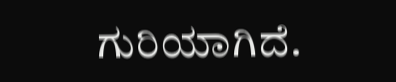ಗುರಿಯಾಗಿದೆ.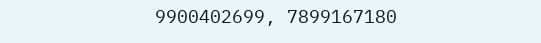9900402699, 7899167180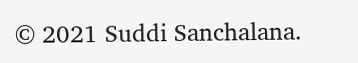© 2021 Suddi Sanchalana.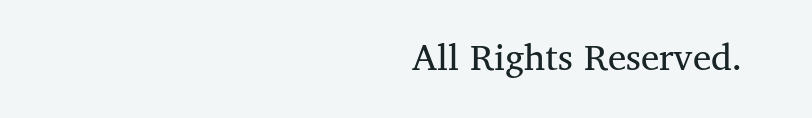All Rights Reserved.